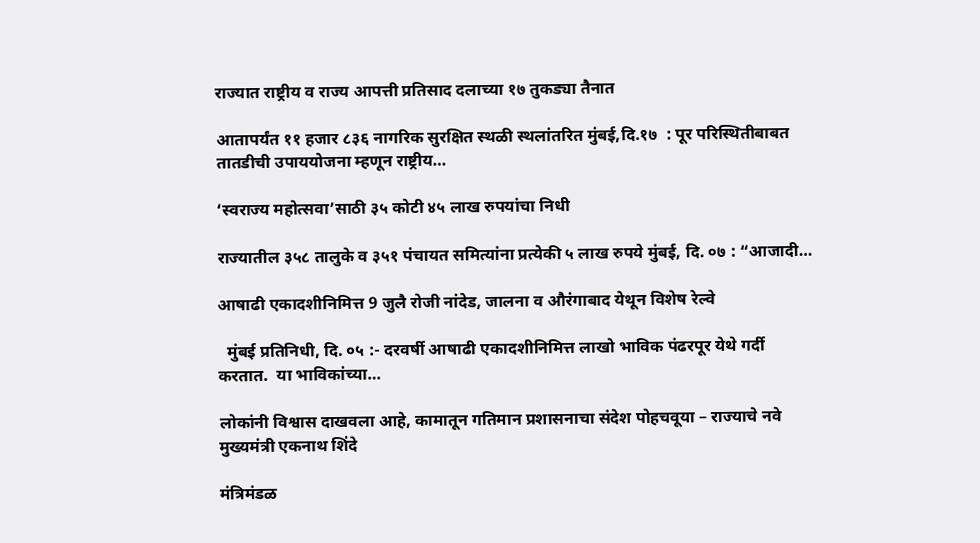राज्यात राष्ट्रीय व राज्य आपत्ती प्रतिसाद दलाच्या १७ तुकड्या तैनात

आतापर्यंत ११ हजार ८३६ नागरिक सुरक्षित स्थळी स्थलांतरित मुंबई,दि.१७  : पूर परिस्थितीबाबत तातडीची उपाययोजना म्हणून राष्ट्रीय…

‘स्वराज्य महोत्सवा’साठी ३५ कोटी ४५ लाख रुपयांचा निधी

राज्यातील ३५८ तालुके व ३५१ पंचायत समित्यांना प्रत्येकी ५ लाख रुपये मुंबई, दि. ०७ : “आजादी…

आषाढी एकादशीनिमित्त 9 जुलै रोजी नांदेड, जालना व औरंगाबाद येथून विशेष रेल्वे

  मुंबई प्रतिनिधी, दि. ०५ :- दरवर्षी आषाढी एकादशीनिमित्त लाखो भाविक पंढरपूर येथे गर्दी करतात.  या भाविकांच्या…

लोकांनी विश्वास दाखवला आहे, कामातून गतिमान प्रशासनाचा संदेश पोहचवूया – राज्याचे नवे मुख्यमंत्री एकनाथ शिंदे

मंत्रिमंडळ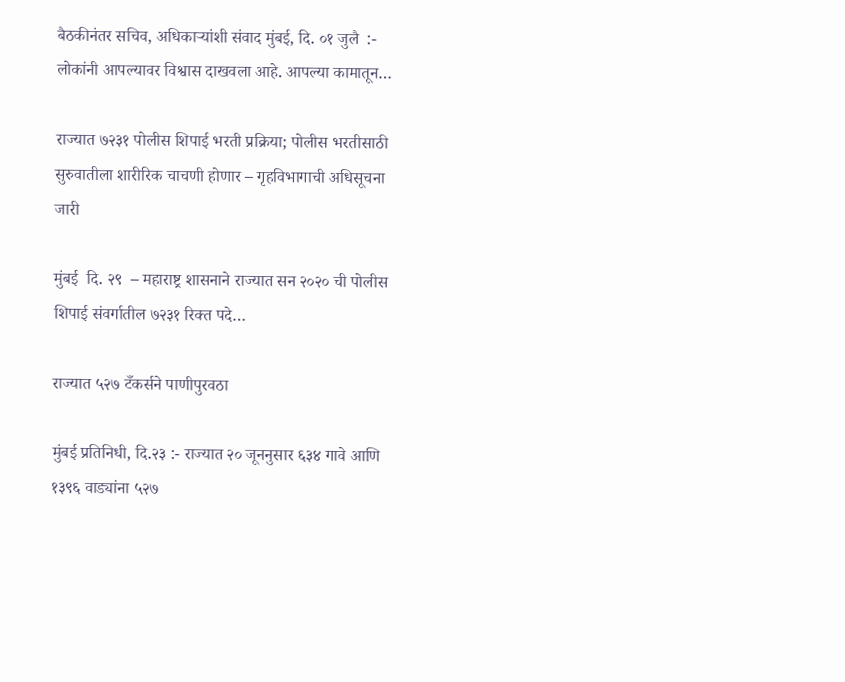बैठकीनंतर सचिव, अधिकाऱ्यांशी संवाद मुंबई, दि. ०१ जुलै  :-  लोकांनी आपल्यावर विश्वास दाखवला आहे. आपल्या कामातून…

राज्यात ७२३१ पोलीस शिपाई भरती प्रक्रिया; पोलीस भरतीसाठी सुरुवातीला शारीरिक चाचणी होणार – गृहविभागाची अधिसूचना जारी

मुंबई  दि. २९  – महाराष्ट्र शासनाने राज्यात सन २०२० ची पोलीस शिपाई संवर्गातील ७२३१ रिक्त पदे…

राज्यात ५२७ टँकर्सने पाणीपुरवठा

मुंबई प्रतिनिधी, दि.२३ :- राज्यात २० जूननुसार ६३४ गावे आणि १३९६ वाड्यांना ५२७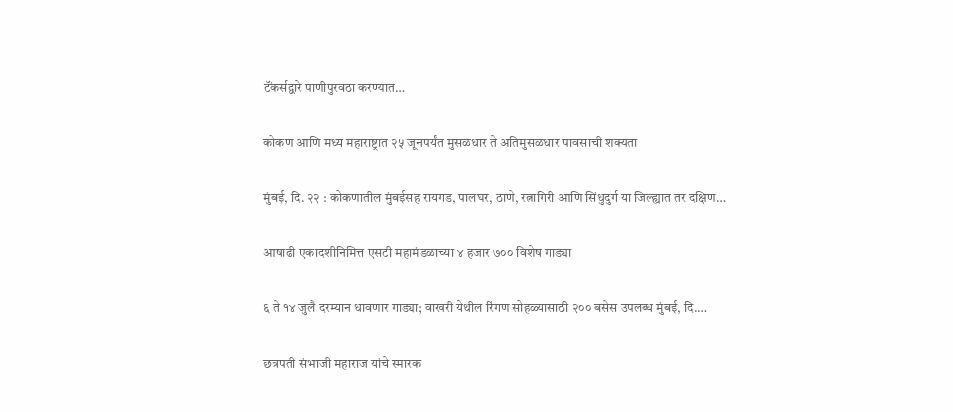टॅंकर्सद्वारे पाणीपुरवठा करण्यात…

कोकण आणि मध्य महाराष्ट्रात २५ जूनपर्यंत मुसळधार ते अतिमुसळधार पावसाची शक्यता

मुंबई, दि. २२ : कोकणातील मुंबईसह रायगड, पालघर, ठाणे, रत्नागिरी आणि सिंधुदुर्ग या जिल्ह्यात तर दक्षिण…

आषाढी एकादशीनिमित्त एसटी महामंडळाच्या ४ हजार ७०० विशेष गाड्या

६ ते १४ जुलै दरम्यान धावणार गाड्या; वाखरी येथील रिंगण सोहळ्यासाठी २०० बसेस उपलब्ध मुंबई, दि.…

छत्रपती संभाजी महाराज यांचे स्मारक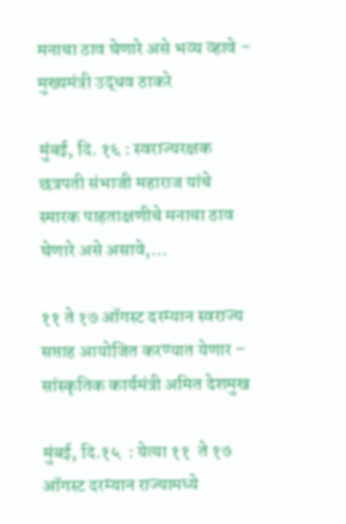मनाचा ठाव घेणारे असे भव्य व्हावे – मुख्यमंत्री उद्धव ठाकरे

मुंबई, दि. १६ : स्वराज्यरक्षक छत्रपती संभाजी महाराज यांचे स्मारक पाहताक्षणीचे मनाचा ठाव घेणारे असे असावे,…

११ ते १७ ऑगस्ट दरम्यान स्वराज्य सप्ताह आयोजित करण्यात येणार – सांस्कृतिक कार्यमंत्री अमित देशमुख

मुंबई, दि.१५  : येत्या ११  ते १७  ऑगस्ट दरम्यान राज्यामध्ये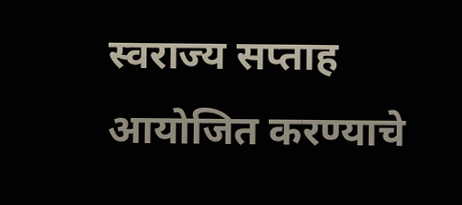स्वराज्य सप्ताह आयोजित करण्याचे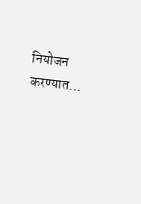नियोजन करण्यात…